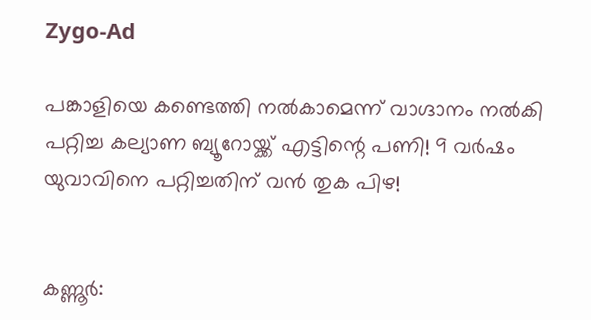Zygo-Ad

പങ്കാളിയെ കണ്ടെത്തി നല്‍കാമെന്ന് വാഗ്ദാനം നൽകി പറ്റിച്ച കല്യാണ ബ്യൂറോയ്ക്ക് എട്ടിന്റെ പണി! 9 വര്‍ഷം യുവാവിനെ പറ്റിച്ചതിന് വൻ തുക പിഴ!


കണ്ണൂർ: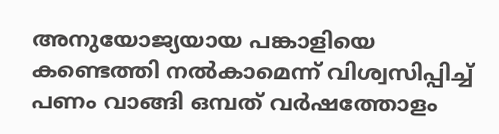അനുയോജ്യയായ പങ്കാളിയെ കണ്ടെത്തി നല്‍കാമെന്ന് വിശ്വസിപ്പിച്ച്‌ പണം വാങ്ങി ഒമ്പത് വർഷത്തോളം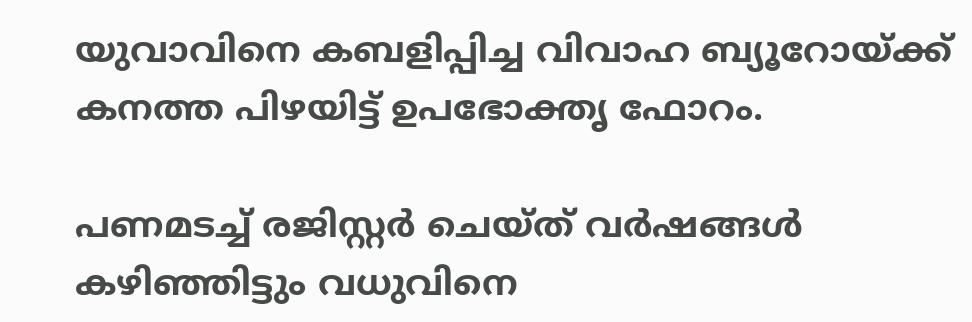യുവാവിനെ കബളിപ്പിച്ച വിവാഹ ബ്യൂറോയ്ക്ക് കനത്ത പിഴയിട്ട് ഉപഭോക്തൃ ഫോറം.

പണമടച്ച്‌ രജിസ്റ്റർ ചെയ്ത് വർഷങ്ങള്‍ കഴിഞ്ഞിട്ടും വധുവിനെ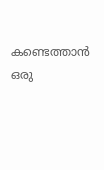കണ്ടെത്താൻ ഒരു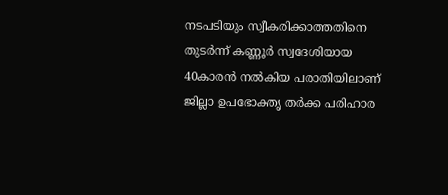നടപടിയും സ്വീകരിക്കാത്തതിനെ തുടർന്ന് കണ്ണൂർ സ്വദേശിയായ 40കാരൻ നല്‍കിയ പരാതിയിലാണ് ജില്ലാ ഉപഭോക്തൃ തർക്ക പരിഹാര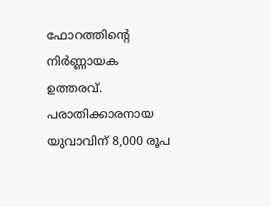ഫോറത്തിന്റെ നിർണ്ണായക ഉത്തരവ്. പരാതിക്കാരനായ യുവാവിന് 8,000 രൂപ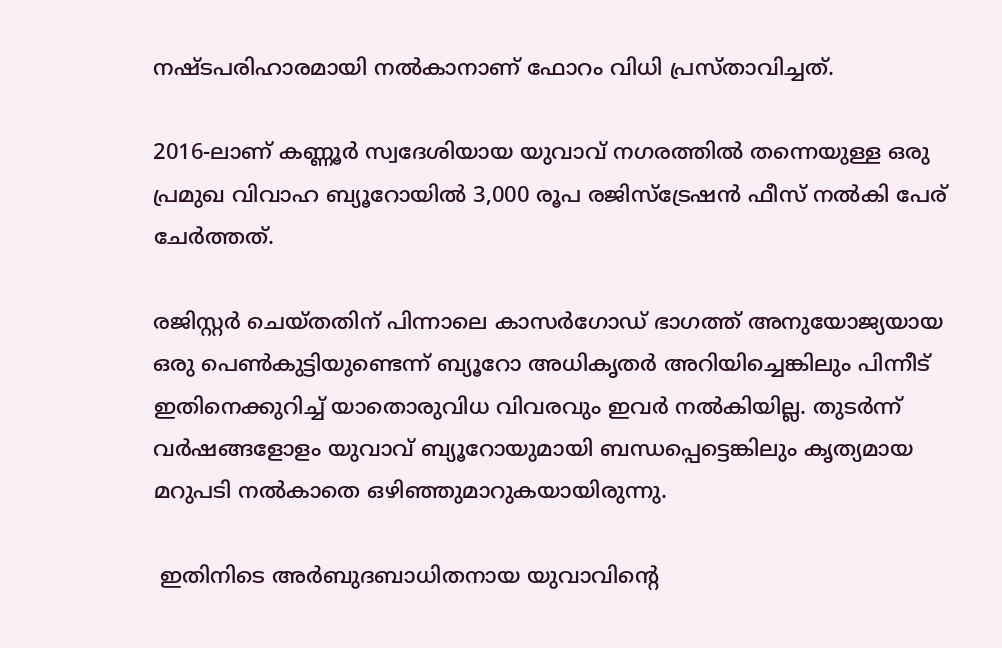നഷ്ടപരിഹാരമായി നല്‍കാനാണ് ഫോറം വിധി പ്രസ്താവിച്ചത്.

2016-ലാണ് കണ്ണൂർ സ്വദേശിയായ യുവാവ് നഗരത്തില്‍ തന്നെയുള്ള ഒരു പ്രമുഖ വിവാഹ ബ്യൂറോയില്‍ 3,000 രൂപ രജിസ്ട്രേഷൻ ഫീസ് നല്‍കി പേര് ചേർത്തത്.

രജിസ്റ്റർ ചെയ്തതിന് പിന്നാലെ കാസർഗോഡ് ഭാഗത്ത് അനുയോജ്യയായ ഒരു പെണ്‍കുട്ടിയുണ്ടെന്ന് ബ്യൂറോ അധികൃതർ അറിയിച്ചെങ്കിലും പിന്നീട് ഇതിനെക്കുറിച്ച്‌ യാതൊരുവിധ വിവരവും ഇവർ നല്‍കിയില്ല. തുടർന്ന് വർഷങ്ങളോളം യുവാവ് ബ്യൂറോയുമായി ബന്ധപ്പെട്ടെങ്കിലും കൃത്യമായ മറുപടി നല്‍കാതെ ഒഴിഞ്ഞുമാറുകയായിരുന്നു.

 ഇതിനിടെ അർബുദബാധിതനായ യുവാവിന്റെ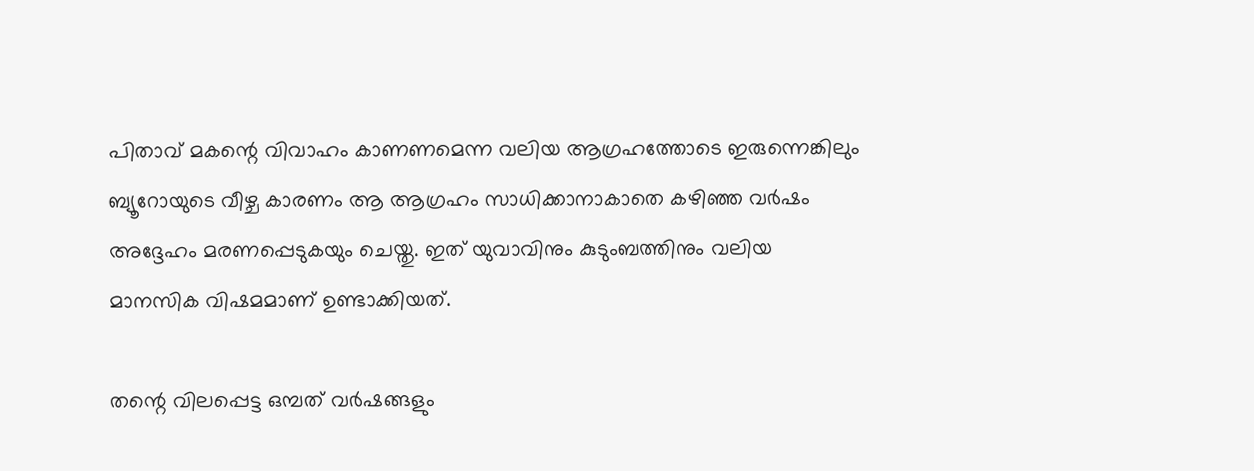പിതാവ് മകന്റെ വിവാഹം കാണണമെന്ന വലിയ ആഗ്രഹത്തോടെ ഇരുന്നെങ്കിലും ബ്യൂറോയുടെ വീഴ്ച കാരണം ആ ആഗ്രഹം സാധിക്കാനാകാതെ കഴിഞ്ഞ വർഷം അദ്ദേഹം മരണപ്പെടുകയും ചെയ്തു. ഇത് യുവാവിനും കുടുംബത്തിനും വലിയ മാനസിക വിഷമമാണ് ഉണ്ടാക്കിയത്.

തന്റെ വിലപ്പെട്ട ഒമ്പത് വർഷങ്ങളും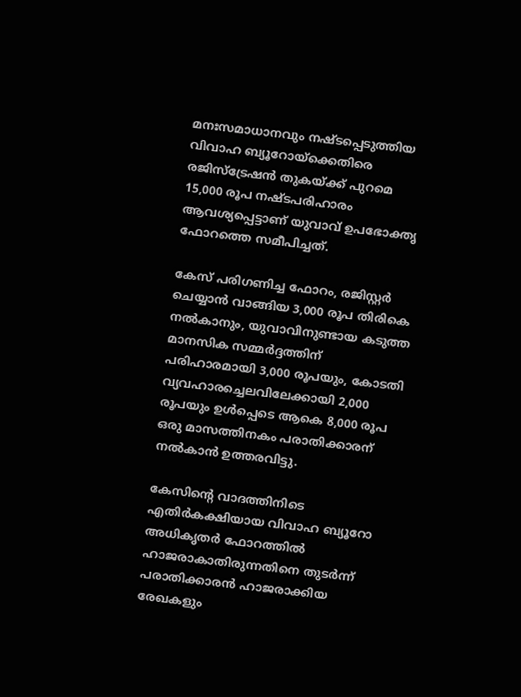മനഃസമാധാനവും നഷ്ടപ്പെടുത്തിയ വിവാഹ ബ്യൂറോയ്ക്കെതിരെ രജിസ്ട്രേഷൻ തുകയ്ക്ക് പുറമെ 15,000 രൂപ നഷ്ടപരിഹാരം ആവശ്യപ്പെട്ടാണ് യുവാവ് ഉപഭോക്തൃ ഫോറത്തെ സമീപിച്ചത്.

കേസ് പരിഗണിച്ച ഫോറം, രജിസ്റ്റർ ചെയ്യാൻ വാങ്ങിയ 3,000 രൂപ തിരികെ നല്‍കാനും, യുവാവിനുണ്ടായ കടുത്ത മാനസിക സമ്മർദ്ദത്തിന് പരിഹാരമായി 3,000 രൂപയും, കോടതി വ്യവഹാരച്ചെലവിലേക്കായി 2,000 രൂപയും ഉള്‍പ്പെടെ ആകെ 8,000 രൂപ ഒരു മാസത്തിനകം പരാതിക്കാരന് നല്‍കാൻ ഉത്തരവിട്ടു.

കേസിന്റെ വാദത്തിനിടെ എതിർകക്ഷിയായ വിവാഹ ബ്യൂറോ അധികൃതർ ഫോറത്തില്‍ ഹാജരാകാതിരുന്നതിനെ തുടർന്ന് പരാതിക്കാരൻ ഹാജരാക്കിയ രേഖകളും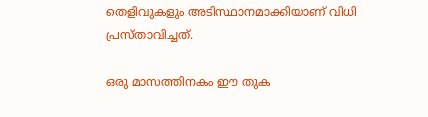തെളിവുകളും അടിസ്ഥാനമാക്കിയാണ് വിധി പ്രസ്താവിച്ചത്.

ഒരു മാസത്തിനകം ഈ തുക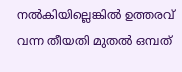നല്‍കിയില്ലെങ്കില്‍ ഉത്തരവ് വന്ന തീയതി മുതല്‍ ഒമ്പത്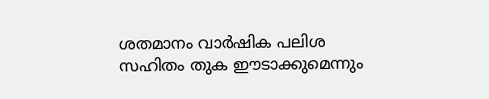ശതമാനം വാർഷിക പലിശ സഹിതം തുക ഈടാക്കുമെന്നും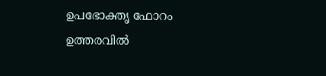ഉപഭോക്തൃ ഫോറം ഉത്തരവില്‍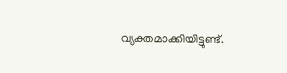വ്യക്തമാക്കിയിട്ടുണ്ട്.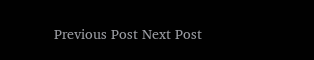Previous Post Next Post